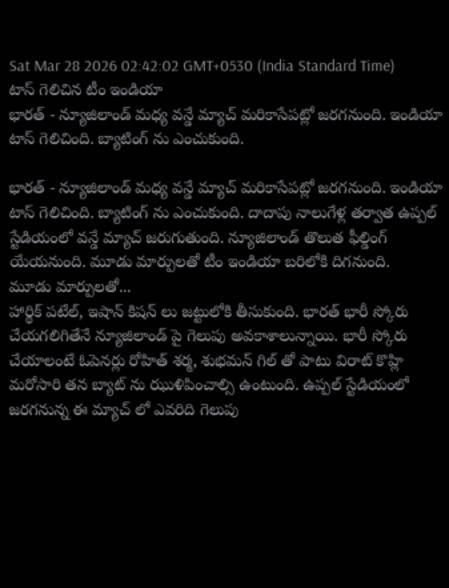Sat Mar 28 2026 02:42:02 GMT+0530 (India Standard Time)
టాస్ గెలిచిన టీం ఇండియా
భారత్ - న్యూజిలాండ్ మధ్య వన్డే మ్యాచ్ మరికాసేపట్లో జరగనుంది. ఇండియా టాస్ గెలిచింది. బ్యాటింగ్ ను ఎంచుకుంది.

భారత్ - న్యూజిలాండ్ మధ్య వన్డే మ్యాచ్ మరికాసేపట్లో జరగనుంది. ఇండియా టాస్ గెలిచింది. బ్యాటింగ్ ను ఎంచుకుంది. దాదాపు నాలుగేళ్ల తర్వాత ఉప్పల్ స్టేడియంలో వన్డే మ్యాచ్ జరుగుతుంది. న్యూజిలాండ్ తొలుత ఫీల్డింగ్ యేయనుంది. మూడు మార్పులతో టీం ఇండియా బరిలోకి దిగనుంది.
మూడు మార్పులతో...
హార్థిక్ పటేల్, ఇషాన్ కిషన్ లు జట్టులోకి తీసుకుంది. భారత్ భారీ స్కోరు చేయగలిగితేనే న్యూజిలాండ్ పై గెలుపు అవకాశాలున్నాయి. భారీ స్కోరు చేయాలంటే ఓపెనర్లు రోహిత్ శర్మ, శుభమన్ గిల్ తో పాటు విరాట్ కొహ్లి మరోసారి తన బ్యాట్ ను ఝుళిపించాల్సి ఉంటుంది. ఉప్పల్ స్టేడియంలో జరగనున్న ఈ మ్యాచ్ లో ఎవరిది గెలుపు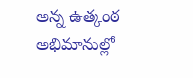అన్న ఉత్కంఠ అభిమానుల్లో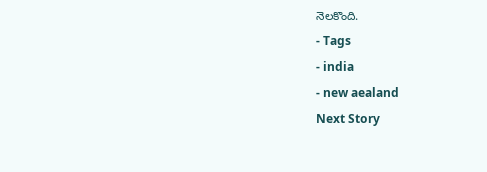నెలకొంది.
- Tags
- india
- new aealand
Next Story